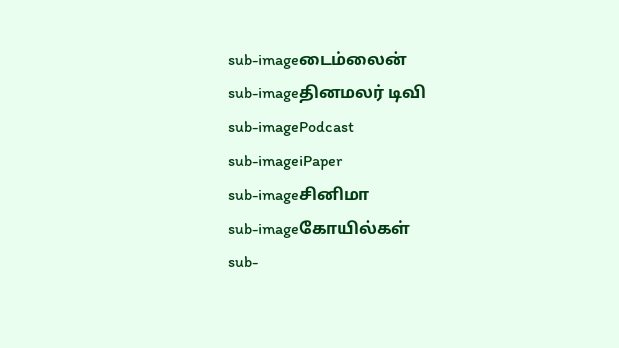sub-imageடைம்லைன்
sub-imageதினமலர் டிவி
sub-imagePodcast
sub-imageiPaper
sub-imageசினிமா
sub-imageகோயில்கள்
sub-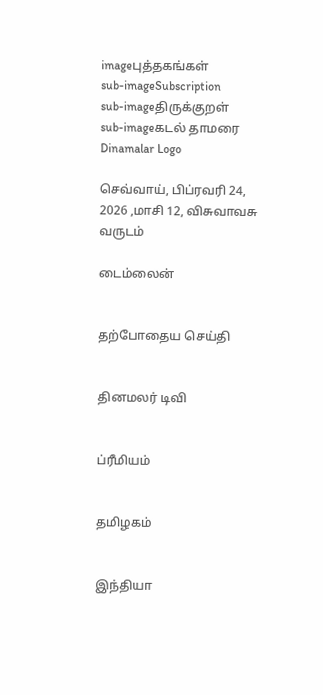imageபுத்தகங்கள்
sub-imageSubscription
sub-imageதிருக்குறள்
sub-imageகடல் தாமரை
Dinamalar Logo

செவ்வாய், பிப்ரவரி 24, 2026 ,மாசி 12, விசுவாவசு வருடம்

டைம்லைன்


தற்போதைய செய்தி


தினமலர் டிவி


ப்ரீமியம்


தமிழகம்


இந்தியா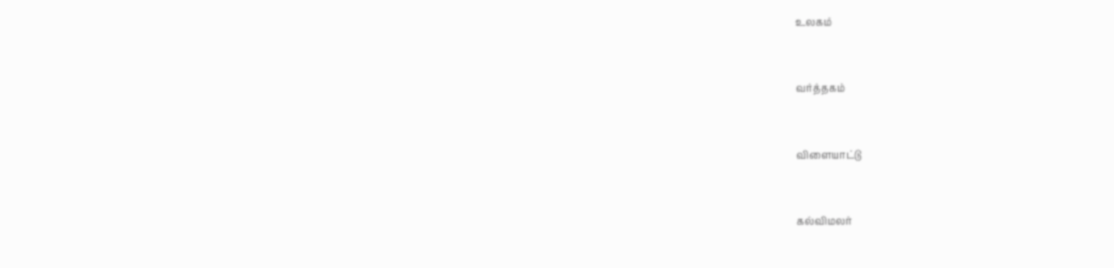உலகம்


வர்த்தகம்


விளையாட்டு


கல்விமலர்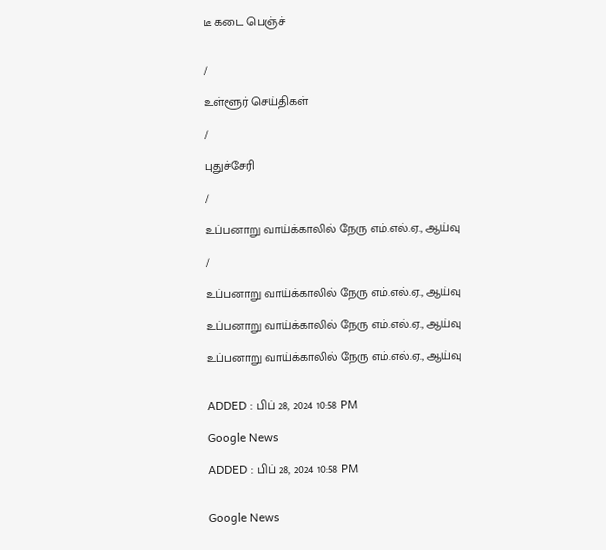டீ கடை பெஞ்ச்


/

உள்ளூர் செய்திகள்

/

புதுச்சேரி

/

உப்பனாறு வாய்க்காலில் நேரு எம்.எல்.ஏ., ஆய்வு

/

உப்பனாறு வாய்க்காலில் நேரு எம்.எல்.ஏ., ஆய்வு

உப்பனாறு வாய்க்காலில் நேரு எம்.எல்.ஏ., ஆய்வு

உப்பனாறு வாய்க்காலில் நேரு எம்.எல்.ஏ., ஆய்வு


ADDED : பிப் 28, 2024 10:58 PM

Google News

ADDED : பிப் 28, 2024 10:58 PM


Google News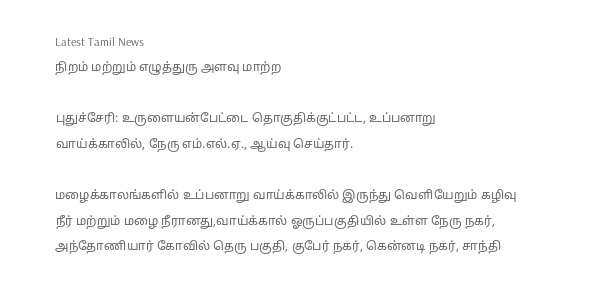Latest Tamil News
நிறம் மற்றும் எழுத்துரு அளவு மாற்ற

புதுச்சேரி: உருளையன்பேட்டை தொகுதிக்குட்பட்ட, உப்பனாறு வாய்க்காலில், நேரு எம்.எல்.ஏ., ஆய்வு செய்தார்.

மழைக்காலங்களில் உப்பனாறு வாய்க்காலில் இருந்து வெளியேறும் கழிவு நீர் மற்றும் மழை நீரானது,வாய்க்கால் ஓருப்பகுதியில் உள்ள நேரு நகர், அந்தோணியார் கோவில் தெரு பகுதி, குபேர் நகர், கென்னடி நகர், சாந்தி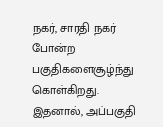நகர், சாரதி நகர் போன்ற பகுதிகளைசூழ்ந்து கொள்கிறது. இதனால், அப்பகுதி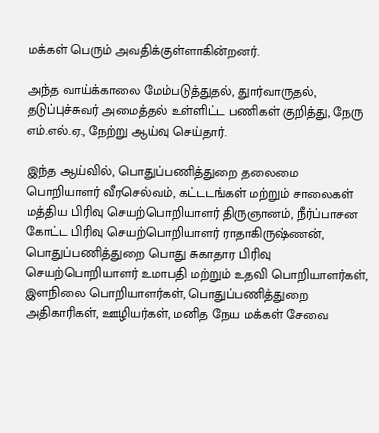மக்கள் பெரும் அவதிக்குள்ளாகின்றனர்.

அந்த வாய்க்காலை மேம்படுத்துதல், துார்வாருதல், தடுப்புச்சுவர் அமைத்தல் உள்ளிட்ட பணிகள் குறித்து, நேரு எம்.எல்.ஏ., நேற்று ஆய்வு செய்தார்.

இந்த ஆய்வில், பொதுப்பணித்துறை தலைமை பொறியாளர் வீரசெல்வம், கட்டடங்கள் மற்றும் சாலைகள் மத்திய பிரிவு செயற்பொறியாளர் திருஞானம், நீர்ப்பாசன கோட்ட பிரிவு செயற்பொறியாளர் ராதாகிருஷ்ணன், பொதுப்பணித்துறை பொது சுகாதார பிரிவு செயற்பொறியாளர் உமாபதி மற்றும் உதவி பொறியாளர்கள், இளநிலை பொறியாளர்கள், பொதுப்பணித்துறை அதிகாரிகள், ஊழியர்கள், மனித நேய மக்கள் சேவை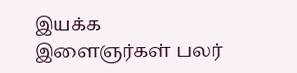இயக்க இளைஞர்கள் பலர்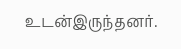உடன்இருந்தனர்.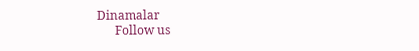Dinamalar
      Follow us